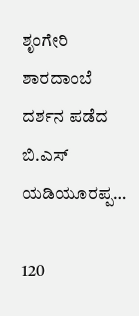ಶೃಂಗೇರಿ ಶಾರದಾಂಬೆ ದರ್ಶನ ಪಡೆದ ಬಿ.ಎಸ್ ಯಡಿಯೂರಪ್ಪ…

120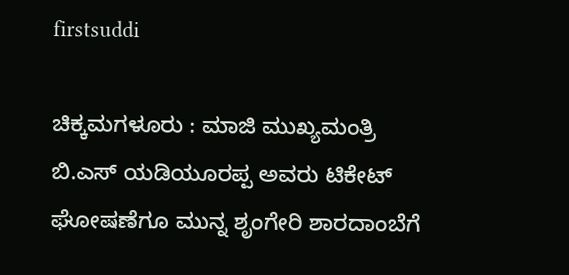firstsuddi

ಚಿಕ್ಕಮಗಳೂರು : ಮಾಜಿ ಮುಖ್ಯಮಂತ್ರಿ ಬಿ.ಎಸ್ ಯಡಿಯೂರಪ್ಪ ಅವರು ಟಿಕೇಟ್ ಘೋಷಣೆಗೂ ಮುನ್ನ ಶೃಂಗೇರಿ ಶಾರದಾಂಬೆಗೆ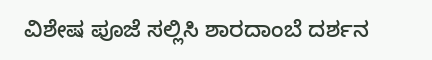ವಿಶೇಷ ಪೂಜೆ ಸಲ್ಲಿಸಿ ಶಾರದಾಂಬೆ ದರ್ಶನ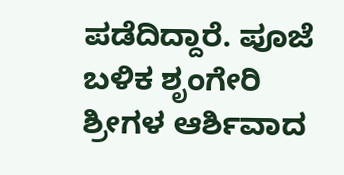ಪಡೆದಿದ್ದಾರೆ. ಪೂಜೆ ಬಳಿಕ ಶೃಂಗೇರಿ ಶ್ರೀಗಳ ಆರ್ಶಿವಾದ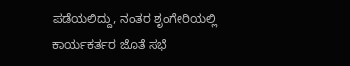ಪಡೆಯಲಿದ್ದು, ನಂತರ ಶೃಂಗೇರಿಯಲ್ಲಿ ಕಾರ್ಯಕರ್ತರ ಜೊತೆ ಸಭೆ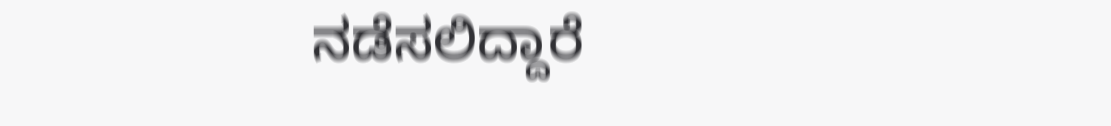ನಡೆಸಲಿದ್ದಾರೆ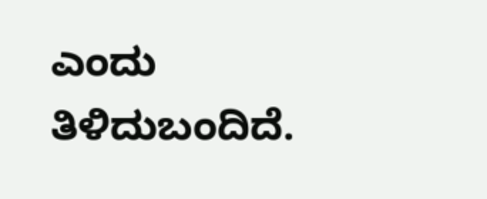ಎಂದು ತಿಳಿದುಬಂದಿದೆ.